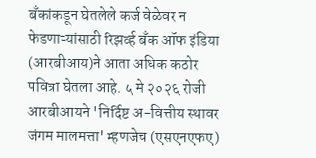बँकांकडून घेतलेले कर्ज वेळेवर न फेडणाऱ्यांसाठी रिझर्व्ह बँक ऑफ इंडिया (आरबीआय)ने आता अधिक कठोर पवित्रा घेतला आहे. ५ मे २०२६ रोजी आरबीआयने 'निर्दिष्ट अ-वित्तीय स्थावर जंगम मालमत्ता' म्हणजेच (एसएनएफए)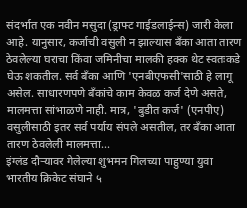संदर्भात एक नवीन मसुदा (ड्राफ्ट गाईडलाईन्स) जारी केला आहे. यानुसार, कर्जाची वसुली न झाल्यास बँका आता तारण ठेवलेल्या घराचा किंवा जमिनीचा मालकी हक्क थेट स्वतःकडे घेऊ शकतील. सर्व बँका आणि 'एनबीएफसी'साठी हे लागू असेल. साधारणपणे बँकांचे काम केवळ कर्ज देणे असते, मालमत्ता सांभाळणे नाही. मात्र, 'बुडीत कर्ज' (एनपीए) वसुलीसाठी इतर सर्व पर्याय संपले असतील, तर बँका आता तारण ठेवलेली मालमत्ता...
इंग्लंड दौऱ्यावर गेलेल्या शुभमन गिलच्या पाहुण्या युवा भारतीय क्रिकेट संघाने ५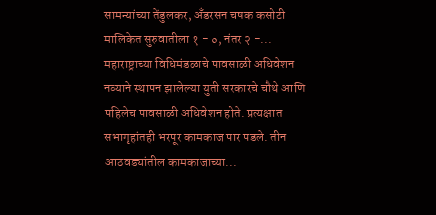सामन्यांच्या तेंडुलकर, अँडरसन चषक कसोटी मालिकेत सुरुवातीला १ - ०, नंतर २ -...
महाराष्ट्राच्या विधिमंडळाचे पावसाळी अधिवेशन नव्याने स्थापन झालेल्या युती सरकारचे चौथे आणि पहिलेच पावसाळी अधिवेशन होते. प्रत्यक्षात सभागृहांतही भरपूर कामकाज पार पडले. तीन आठवड्यांतील कामकाजाच्या...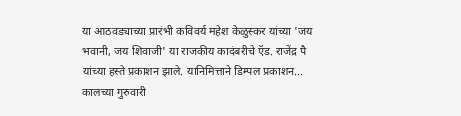या आठवड्याच्या प्रारंभी कविवर्य महेश केळुस्कर यांच्या 'जय भवानी, जय शिवाजी' या राजकीय कादंबरीचे ऍड. राजेंद्र पै यांच्या हस्ते प्रकाशन झाले. यानिमित्ताने डिम्पल प्रकाशन...
कालच्या गुरुवारी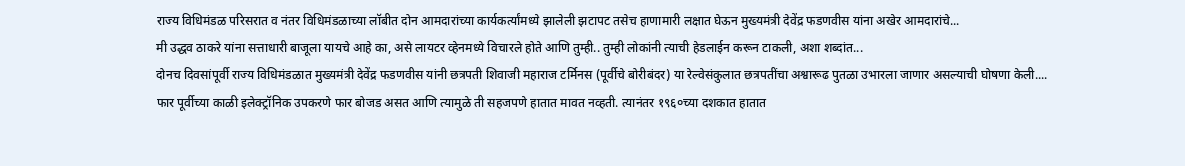राज्य विधिमंडळ परिसरात व नंतर विधिमंडळाच्या लॉबीत दोन आमदारांच्या कार्यकर्त्यांमध्ये झालेली झटापट तसेच हाणामारी लक्षात घेऊन मुख्यमंत्री देवेंद्र फडणवीस यांना अखेर आमदारांचे...
मी उद्धव ठाकरे यांना सत्ताधारी बाजूला यायचे आहे का, असे लायटर व्हेनमध्ये विचारले होते आणि तुम्ही.. तुम्ही लोकांनी त्याची हेडलाईन करून टाकली, अशा शब्दांत...
दोनच दिवसांपूर्वी राज्य विधिमंडळात मुख्यमंत्री देवेंद्र फडणवीस यांनी छत्रपती शिवाजी महाराज टर्मिनस (पूर्वीचे बोरीबंदर) या रेल्वेसंकुलात छत्रपतींचा अश्वारूढ पुतळा उभारला जाणार असल्याची घोषणा केली....
फार पूर्वीच्या काळी इलेक्ट्रॉनिक उपकरणे फार बोजड असत आणि त्यामुळे ती सहजपणे हातात मावत नव्हती. त्यानंतर १९६०च्या दशकात हातात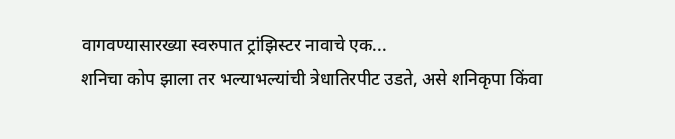वागवण्यासारख्या स्वरुपात ट्रांझिस्टर नावाचे एक...
शनिचा कोप झाला तर भल्याभल्यांची त्रेधातिरपीट उडते, असे शनिकृपा किंवा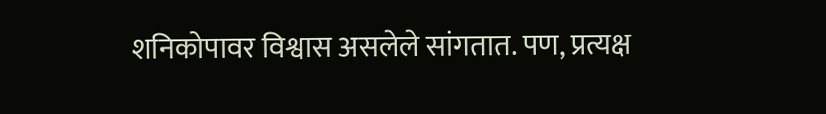शनिकोपावर विश्वास असलेले सांगतात. पण, प्रत्यक्ष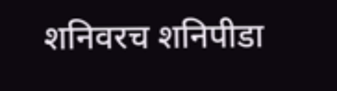शनिवरच शनिपीडा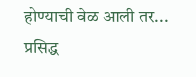होण्याची वेळ आली तर... प्रसिद्ध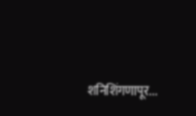शनिशिंगणापूर...